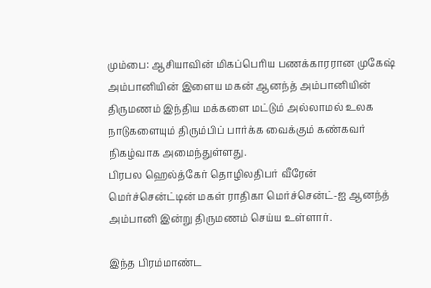மும்பை: ஆசியாவின் மிகப்பெரிய பணக்காரரான முகேஷ் அம்பானியின் இளைய மகன் ஆனந்த் அம்பானியின் திருமணம் இந்திய மக்களை மட்டும் அல்லாமல் உலக நாடுகளையும் திரும்பிப் பார்க்க வைக்கும் கண்கவர் நிகழ்வாக அமைந்துள்ளது.
பிரபல ஹெல்த்கேர் தொழிலதிபர் வீரேன் மெர்ச்சென்ட்டின் மகள் ராதிகா மெர்ச்சென்ட்-ஐ ஆனந்த் அம்பானி இன்று திருமணம் செய்ய உள்ளார்.

இந்த பிரம்மாண்ட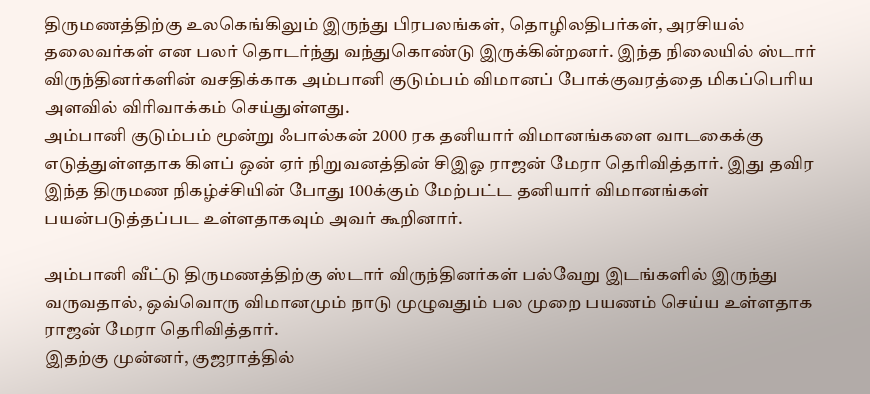திருமணத்திற்கு உலகெங்கிலும் இருந்து பிரபலங்கள், தொழிலதிபர்கள், அரசியல் தலைவர்கள் என பலர் தொடர்ந்து வந்துகொண்டு இருக்கின்றனர். இந்த நிலையில் ஸ்டார் விருந்தினர்களின் வசதிக்காக அம்பானி குடும்பம் விமானப் போக்குவரத்தை மிகப்பெரிய அளவில் விரிவாக்கம் செய்துள்ளது.
அம்பானி குடும்பம் மூன்று ஃபால்கன் 2000 ரக தனியார் விமானங்களை வாடகைக்கு எடுத்துள்ளதாக கிளப் ஒன் ஏர் நிறுவனத்தின் சிஇஓ ராஜன் மேரா தெரிவித்தார். இது தவிர இந்த திருமண நிகழ்ச்சியின் போது 100க்கும் மேற்பட்ட தனியார் விமானங்கள் பயன்படுத்தப்பட உள்ளதாகவும் அவர் கூறினார்.

அம்பானி வீட்டு திருமணத்திற்கு ஸ்டார் விருந்தினர்கள் பல்வேறு இடங்களில் இருந்து வருவதால், ஒவ்வொரு விமானமும் நாடு முழுவதும் பல முறை பயணம் செய்ய உள்ளதாக ராஜன் மேரா தெரிவித்தார்.
இதற்கு முன்னர், குஜராத்தில்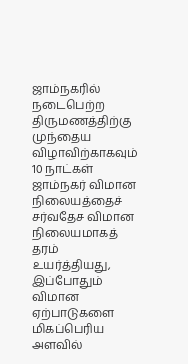ஜாம்நகரில் நடைபெற்ற திருமணத்திற்கு முந்தைய விழாவிற்காகவும் 10 நாட்கள் ஜாம்நகர் விமான நிலையத்தைச் சர்வதேச விமான நிலையமாகத் தரம் உயர்த்தியது, இப்போதும் விமான ஏற்பாடுகளை மிகப்பெரிய அளவில்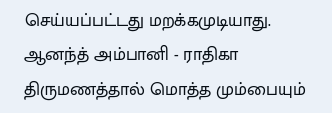செய்யப்பட்டது மறக்கமுடியாது.
ஆனந்த் அம்பானி - ராதிகா திருமணத்தால் மொத்த மும்பையும்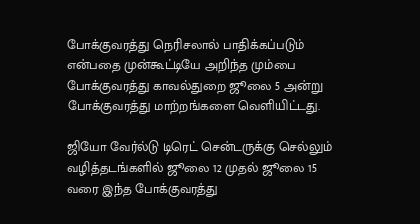போக்குவரத்து நெரிசலால் பாதிக்கப்படும் என்பதை முன்கூட்டியே அறிந்த மும்பை போக்குவரத்து காவல்துறை ஜூலை 5 அன்று போக்குவரத்து மாற்றங்களை வெளியிட்டது.

ஜியோ வேர்ல்டு டிரெட் சென்டருக்கு செல்லும் வழித்தடங்களில் ஜூலை 12 முதல் ஜூலை 15 வரை இந்த போக்குவரத்து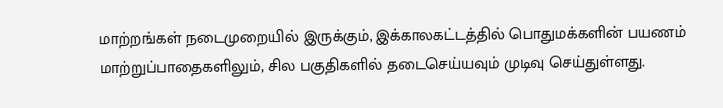மாற்றங்கள் நடைமுறையில் இருக்கும், இக்காலகட்டத்தில் பொதுமக்களின் பயணம் மாற்றுப்பாதைகளிலும், சில பகுதிகளில் தடைசெய்யவும் முடிவு செய்துள்ளது.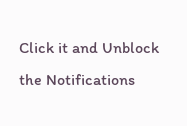Click it and Unblock the Notifications